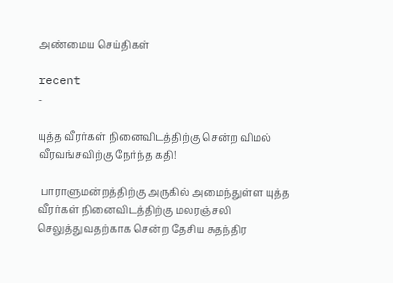அண்மைய செய்திகள்

recent
-

யுத்த வீரர்கள் நினைவிடத்திற்கு சென்ற விமல் வீரவங்சவிற்கு நேர்ந்த கதி!

 பாராளுமன்றத்திற்கு அருகில் அமைந்துள்ள யுத்த வீரர்கள் நினைவிடத்திற்கு மலரஞ்சலி செலுத்துவதற்காக சென்ற தேசிய சுதந்திர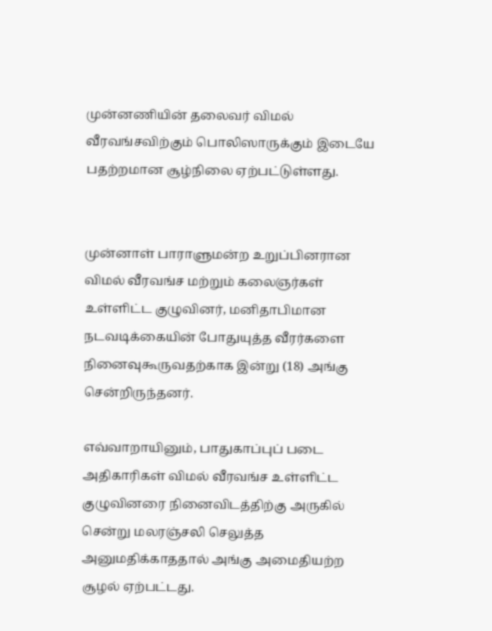முன்னணியின் தலைவர் விமல் வீரவங்சவிற்கும் பொலிஸாருக்கும் இடையே பதற்றமான சூழ்நிலை ஏற்பட்டுள்ளது.


முன்னாள் பாராளுமன்ற உறுப்பினரான விமல் வீரவங்ச மற்றும் கலைஞர்கள் உள்ளிட்ட குழுவினர், மனிதாபிமான நடவடிக்கையின் போதுயுத்த வீரர்களை நினைவுகூருவதற்காக இன்று (18) அங்கு சென்றிருந்தனர்.

எவ்வாறாயினும், பாதுகாப்புப் படை அதிகாரிகள் விமல் வீரவங்ச உள்ளிட்ட குழுவினரை நினைவிடத்திற்கு அருகில் சென்று மலரஞ்சலி செலுத்த அனுமதிக்காததால் அங்கு அமைதியற்ற சூழல் ஏற்பட்டது.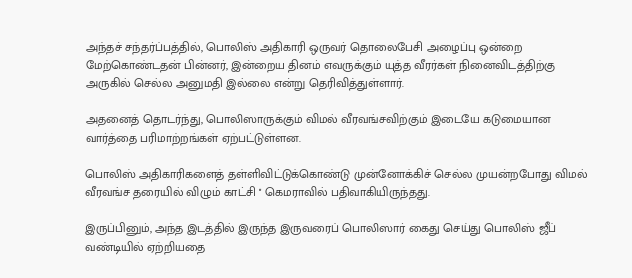அந்தச் சந்தர்ப்பத்தில், பொலிஸ் அதிகாரி ஒருவர் தொலைபேசி அழைப்பு ஒன்றை மேற்கொண்டதன் பின்னர், இன்றைய தினம் எவருக்கும் யுத்த வீரர்கள் நினைவிடத்திற்கு அருகில் செல்ல அனுமதி இல்லை என்று தெரிவித்துள்ளார்.

அதனைத் தொடர்ந்து, பொலிஸாருக்கும் விமல் வீரவங்சவிற்கும் இடையே கடுமையான வார்த்தை பரிமாற்றங்கள் ஏற்பட்டுள்ளன.

பொலிஸ் அதிகாரிகளைத் தள்ளிவிட்டுக்கொண்டு முன்னோக்கிச் செல்ல முயன்றபோது விமல் வீரவங்ச தரையில் விழும் காட்சி '' கெமராவில் பதிவாகியிருந்தது.

இருப்பினும், அந்த இடத்தில் இருந்த இருவரைப் பொலிஸார் கைது செய்து பொலிஸ் ஜீப் வண்டியில் ஏற்றியதை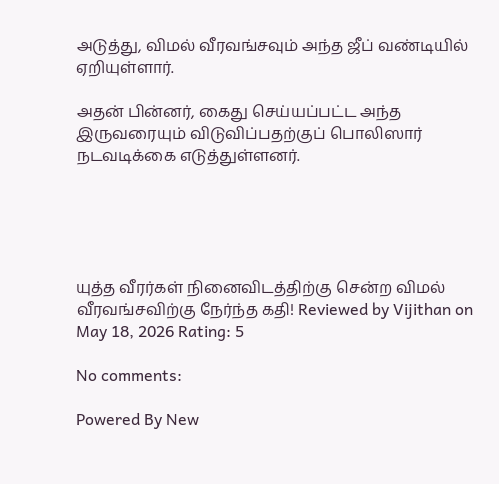அடுத்து, விமல் வீரவங்சவும் அந்த ஜீப் வண்டியில் ஏறியுள்ளார்.

அதன் பின்னர், கைது செய்யப்பட்ட அந்த இருவரையும் விடுவிப்பதற்குப் பொலிஸார் நடவடிக்கை எடுத்துள்ளனர்.





யுத்த வீரர்கள் நினைவிடத்திற்கு சென்ற விமல் வீரவங்சவிற்கு நேர்ந்த கதி! Reviewed by Vijithan on May 18, 2026 Rating: 5

No comments:

Powered By New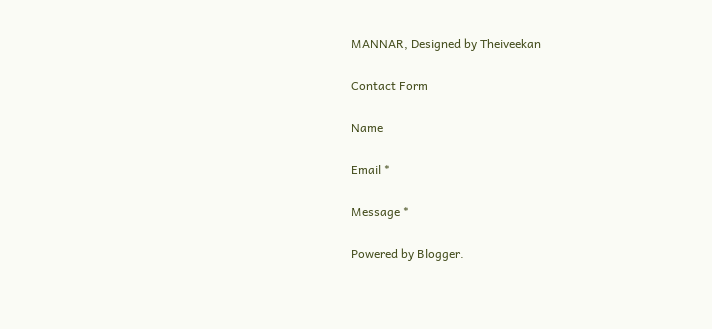MANNAR, Designed by Theiveekan

Contact Form

Name

Email *

Message *

Powered by Blogger.